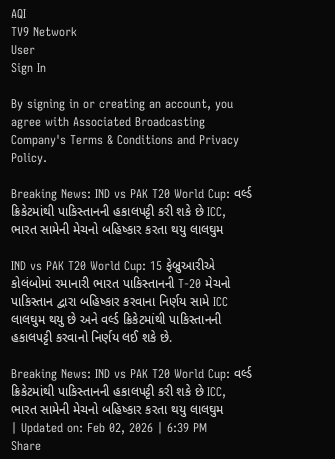AQI
TV9 Network
User
Sign In

By signing in or creating an account, you agree with Associated Broadcasting Company's Terms & Conditions and Privacy Policy.

Breaking News: IND vs PAK T20 World Cup: વર્લ્ડ ક્રિકેટમાંથી પાકિસ્તાનની હકાલપટ્ટી કરી શકે છે ICC, ભારત સામેની મેચનો બહિષ્કાર કરતા થયુ લાલઘુમ

IND vs PAK T20 World Cup: 15 ફેબ્રુઆરીએ કોલંબોમાં રમાનારી ભારત પાકિસ્તાનની T-20 મેચનો પાકિસ્તાન દ્વારા બહિષ્કાર કરવાના નિર્ણય સામે ICC લાલઘુમ થયુ છે અને વર્લ્ડ ક્રિકેટમાંથી પાકિસ્તાનની હકાલપટ્ટી કરવાનો નિર્ણય લઈ શકે છે.

Breaking News: IND vs PAK T20 World Cup: વર્લ્ડ ક્રિકેટમાંથી પાકિસ્તાનની હકાલપટ્ટી કરી શકે છે ICC, ભારત સામેની મેચનો બહિષ્કાર કરતા થયુ લાલઘુમ
| Updated on: Feb 02, 2026 | 6:39 PM
Share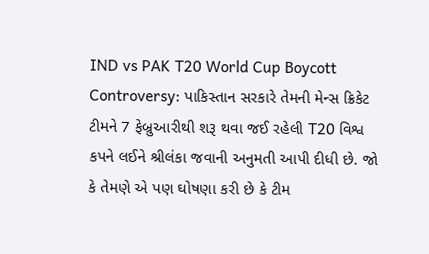IND vs PAK T20 World Cup Boycott Controversy: પાકિસ્તાન સરકારે તેમની મેન્સ ક્રિકેટ ટીમને 7 ફેબ્રુઆરીથી શરૂ થવા જઈ રહેલી T20 વિશ્વ કપને લઈને શ્રીલંકા જવાની અનુમતી આપી દીધી છે. જો કે તેમણે એ પણ ઘોષણા કરી છે કે ટીમ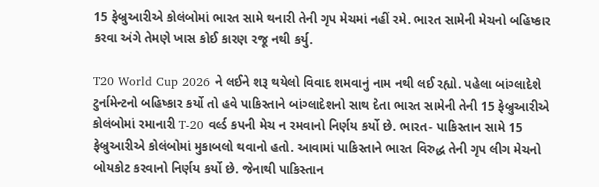15 ફેબ્રુઆરીએ કોલંબોમાં ભારત સામે થનારી તેની ગૃપ મેચમાં નહીં રમે. ભારત સામેની મેચનો બહિષ્કાર કરવા અંગે તેમણે ખાસ કોઈ કારણ રજૂ નથી કર્યુ.

T20 World Cup 2026 ને લઈને શરૂ થયેલો વિવાદ શમવાનું નામ નથી લઈ રહ્યો. પહેલા બાંગ્લાદેશે ટુર્નામેન્ટનો બહિષ્કાર કર્યો તો હવે પાકિસ્તાને બાંગ્લાદેશનો સાથ દેતા ભારત સામેની તેની 15 ફેબ્રુઆરીએ કોલંબોમાં રમાનારી T-20 વર્લ્ડ કપની મેચ ન રમવાનો નિર્ણય કર્યો છે. ભારત- પાકિસ્તાન સામે 15 ફેબ્રુઆરીએ કોલંબોમાં મુકાબલો થવાનો હતો. આવામાં પાકિસ્તાને ભારત વિરુદ્ધ તેની ગૃપ લીગ મેચનો બોયકોટ કરવાનો નિર્ણય કર્યો છે. જેનાથી પાકિસ્તાન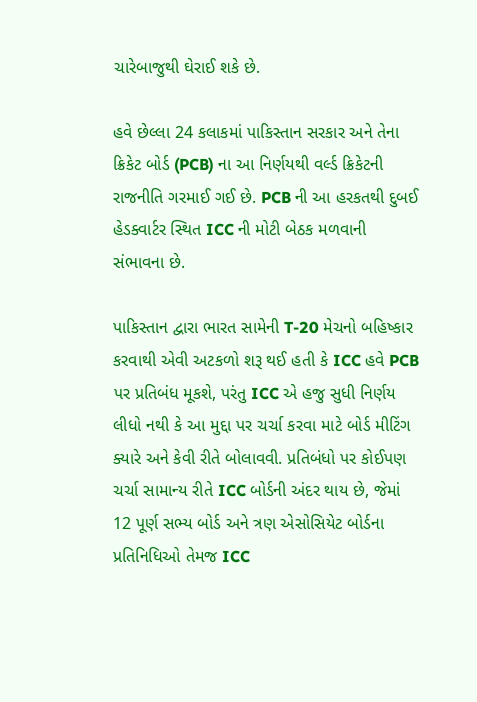ચારેબાજુથી ઘેરાઈ શકે છે.

હવે છેલ્લા 24 કલાકમાં પાકિસ્તાન સરકાર અને તેના ક્રિકેટ બોર્ડ (PCB) ના આ નિર્ણયથી વર્લ્ડ ક્રિકેટની રાજનીતિ ગરમાઈ ગઈ છે. PCB ની આ હરકતથી દુબઈ હેડક્વાર્ટર સ્થિત ICC ની મોટી બેઠક મળવાની સંભાવના છે.

પાકિસ્તાન દ્વારા ભારત સામેની T-20 મેચનો બહિષ્કાર કરવાથી એવી અટકળો શરૂ થઈ હતી કે ICC હવે PCB પર પ્રતિબંધ મૂકશે, પરંતુ ICC એ હજુ સુધી નિર્ણય લીધો નથી કે આ મુદ્દા પર ચર્ચા કરવા માટે બોર્ડ મીટિંગ ક્યારે અને કેવી રીતે બોલાવવી. પ્રતિબંધો પર કોઈપણ ચર્ચા સામાન્ય રીતે ICC બોર્ડની અંદર થાય છે, જેમાં 12 પૂર્ણ સભ્ય બોર્ડ અને ત્રણ એસોસિયેટ બોર્ડના પ્રતિનિધિઓ તેમજ ICC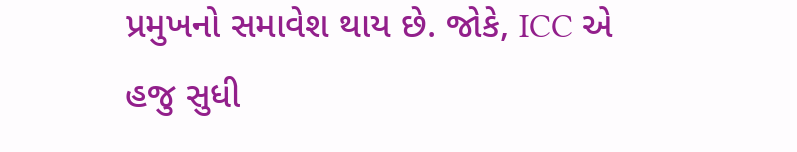પ્રમુખનો સમાવેશ થાય છે. જોકે, ICC એ હજુ સુધી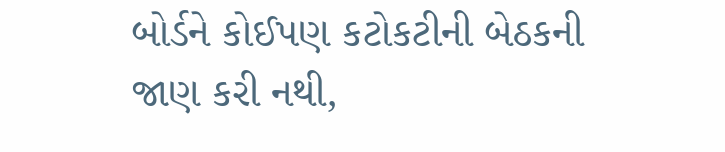બોર્ડને કોઈપણ કટોકટીની બેઠકની જાણ કરી નથી,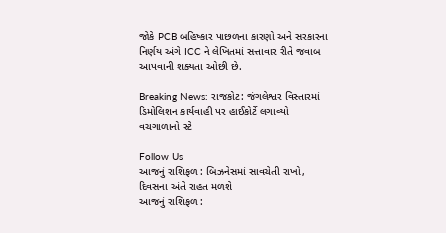જોકે PCB બહિષ્કાર પાછળના કારણો અને સરકારના નિર્ણય અંગે ICC ને લેખિતમાં સત્તાવાર રીતે જવાબ આપવાની શક્યતા ઓછી છે.

Breaking News: રાજકોટ: જંગલેશ્વર વિસ્તારમાં ડિમોલિશન કાર્યવાહી પર હાઈકોર્ટે લગાવ્યો વચગાળાનો સ્ટે

Follow Us
આજનું રાશિફળ : બિઝનેસમાં સાવચેતી રાખો, દિવસના અંતે રાહત મળશે
આજનું રાશિફળ :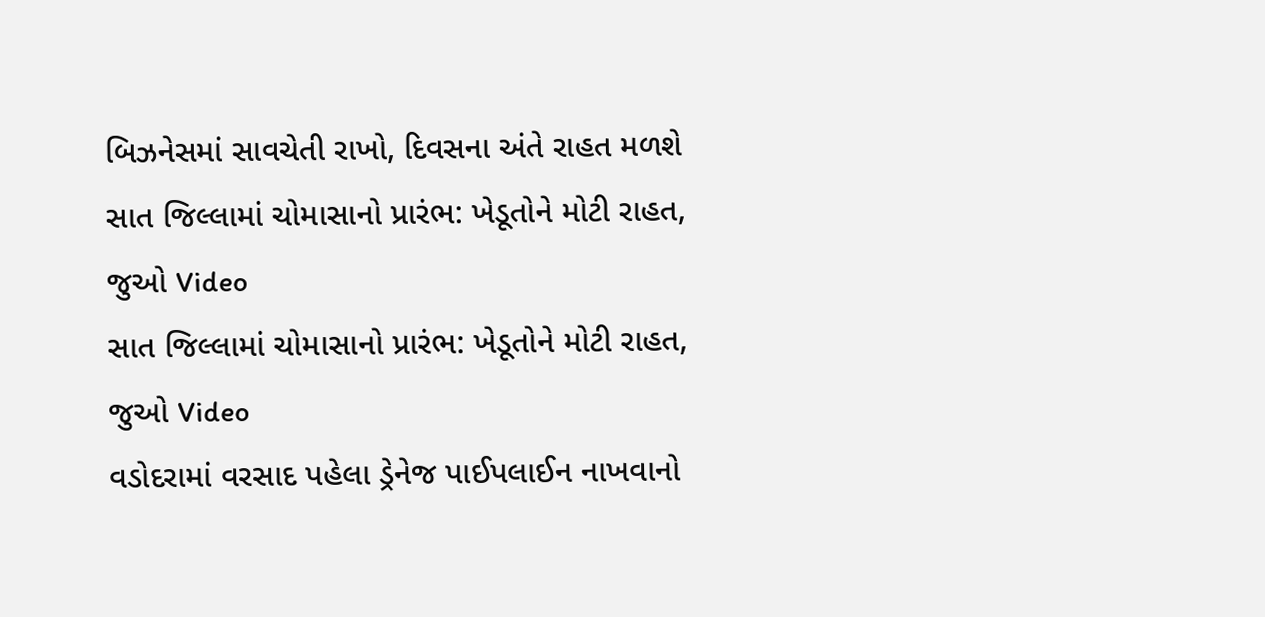બિઝનેસમાં સાવચેતી રાખો, દિવસના અંતે રાહત મળશે
સાત જિલ્લામાં ચોમાસાનો પ્રારંભ: ખેડૂતોને મોટી રાહત, જુઓ Video
સાત જિલ્લામાં ચોમાસાનો પ્રારંભ: ખેડૂતોને મોટી રાહત, જુઓ Video
વડોદરામાં વરસાદ પહેલા ડ્રેનેજ પાઈપલાઈન નાખવાનો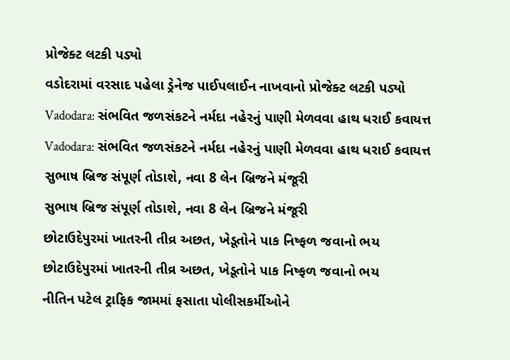પ્રોજેક્ટ લટકી પડ્યો
વડોદરામાં વરસાદ પહેલા ડ્રેનેજ પાઈપલાઈન નાખવાનો પ્રોજેક્ટ લટકી પડ્યો
Vadodara: સંભવિત જળસંકટને નર્મદા નહેરનું પાણી મેળવવા હાથ ધરાઈ કવાયત્ત
Vadodara: સંભવિત જળસંકટને નર્મદા નહેરનું પાણી મેળવવા હાથ ધરાઈ કવાયત્ત
સુભાષ બ્રિજ સંપૂર્ણ તોડાશે, નવા 8 લેન બ્રિજને મંજૂરી
સુભાષ બ્રિજ સંપૂર્ણ તોડાશે, નવા 8 લેન બ્રિજને મંજૂરી
છોટાઉદેપુરમાં ખાતરની તીવ્ર અછત, ખેડૂતોને પાક નિષ્ફળ જવાનો ભય
છોટાઉદેપુરમાં ખાતરની તીવ્ર અછત, ખેડૂતોને પાક નિષ્ફળ જવાનો ભય
નીતિન પટેલ ટ્રાફિક જામમાં ફસાતા પોલીસકર્મીઓને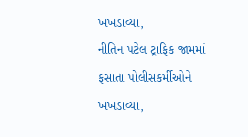ખખડાવ્યા,
નીતિન પટેલ ટ્રાફિક જામમાં ફસાતા પોલીસકર્મીઓને ખખડાવ્યા,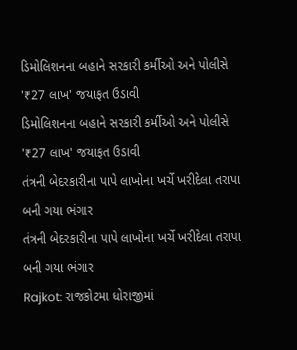ડિમોલિશનના બહાને સરકારી કર્મીઓ અને પોલીસે '₹27 લાખ' જયાફત ઉડાવી
ડિમોલિશનના બહાને સરકારી કર્મીઓ અને પોલીસે '₹27 લાખ' જયાફત ઉડાવી
તંત્રની બેદરકારીના પાપે લાખોના ખર્ચે ખરીદેલા તરાપા બની ગયા ભંગાર
તંત્રની બેદરકારીના પાપે લાખોના ખર્ચે ખરીદેલા તરાપા બની ગયા ભંગાર
Rajkot: રાજકોટમા ધોરાજીમાં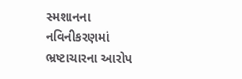સ્મશાનના નવિનીકરણમાં ભ્રષ્ટાચારના આરોપ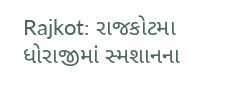Rajkot: રાજકોટમા ધોરાજીમાં સ્મશાનના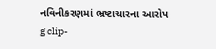નવિનીકરણમાં ભ્રષ્ટાચારના આરોપ
g clip-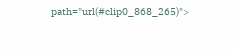path="url(#clip0_868_265)">